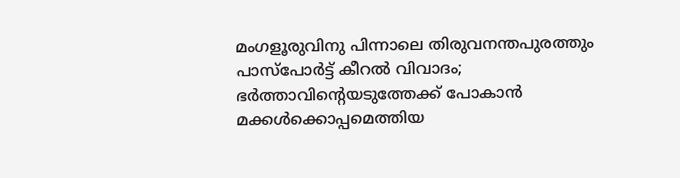മംഗളൂരുവിനു പിന്നാലെ തിരുവനന്തപുരത്തും പാസ്‌പോര്‍ട്ട് കീറല്‍ വിവാദം; ഭര്‍ത്താവിന്റെയടുത്തേക്ക് പോകാന്‍ മക്കള്‍ക്കൊപ്പമെത്തിയ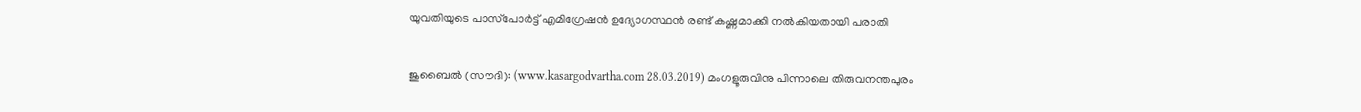യുവതിയുടെ പാസ്‌പോര്‍ട്ട് എമിഗ്രേഷന്‍ ഉദ്യോഗസ്ഥന്‍ രണ്ട് കഷ്ണമാക്കി നല്‍കിയതായി പരാതി

ജുബൈല്‍ (സൗദി): (www.kasargodvartha.com 28.03.2019) മംഗളൂരുവിനു പിന്നാലെ തിരുവനന്തപുരം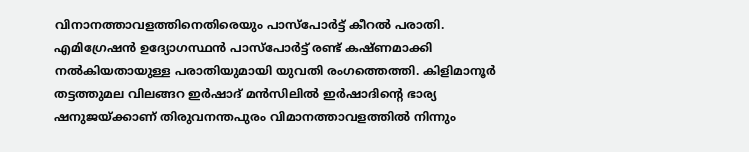വിനാനത്താവളത്തിനെതിരെയും പാസ്‌പോര്‍ട്ട് കീറല്‍ പരാതി. എമിഗ്രേഷന്‍ ഉദ്യോഗസ്ഥന്‍ പാസ്‌പോര്‍ട്ട് രണ്ട് കഷ്ണമാക്കി നല്‍കിയതായുള്ള പരാതിയുമായി യുവതി രംഗത്തെത്തി. കിളിമാനൂര്‍ തട്ടത്തുമല വിലങ്ങറ ഇര്‍ഷാദ് മന്‍സിലില്‍ ഇര്‍ഷാദിന്റെ ഭാര്യ ഷനുജയ്ക്കാണ് തിരുവനന്തപുരം വിമാനത്താവളത്തില്‍ നിന്നും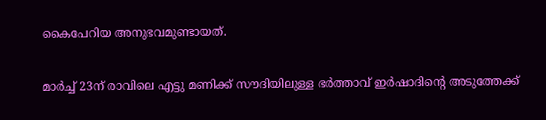കൈപേറിയ അനുഭവമുണ്ടായത്.

മാര്‍ച്ച് 23ന് രാവിലെ എട്ടു മണിക്ക് സൗദിയിലുള്ള ഭര്‍ത്താവ് ഇര്‍ഷാദിന്റെ അടുത്തേക്ക്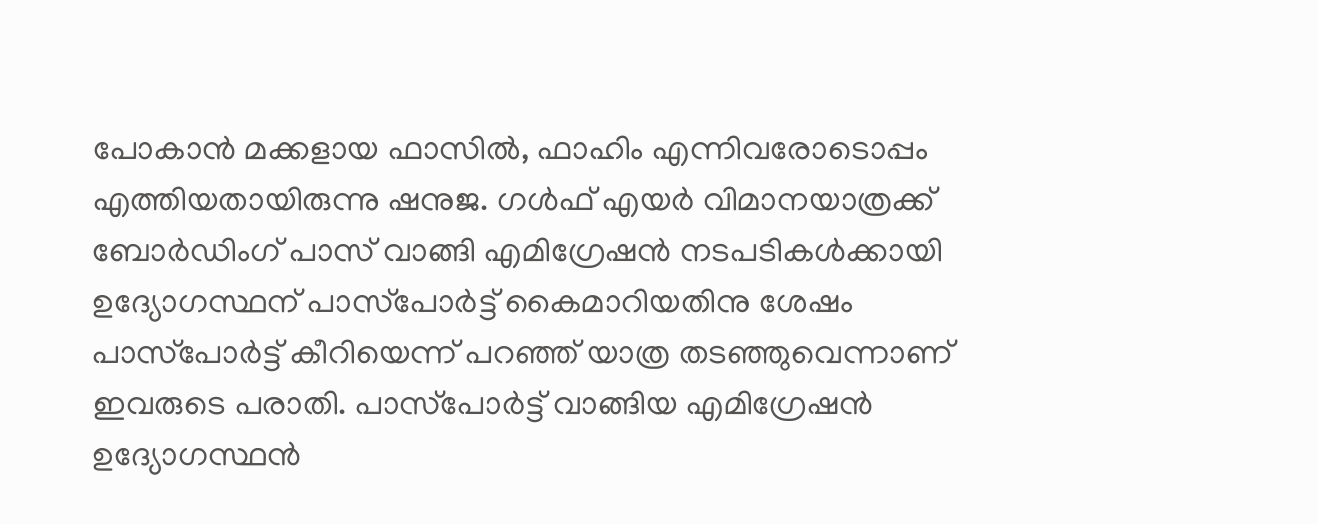പോകാന്‍ മക്കളായ ഫാസില്‍, ഫാഹിം എന്നിവരോടൊപ്പം എത്തിയതായിരുന്നു ഷനുജ. ഗള്‍ഫ് എയര്‍ വിമാനയാത്രക്ക് ബോര്‍ഡിംഗ് പാസ് വാങ്ങി എമിഗ്രേഷന്‍ നടപടികള്‍ക്കായി ഉദ്യോഗസ്ഥന് പാസ്‌പോര്‍ട്ട് കൈമാറിയതിനു ശേഷം പാസ്‌പോര്‍ട്ട് കീറിയെന്ന് പറഞ്ഞ് യാത്ര തടഞ്ഞുവെന്നാണ് ഇവരുടെ പരാതി. പാസ്‌പോര്‍ട്ട് വാങ്ങിയ എമിഗ്രേഷന്‍ ഉദ്യോഗസ്ഥന്‍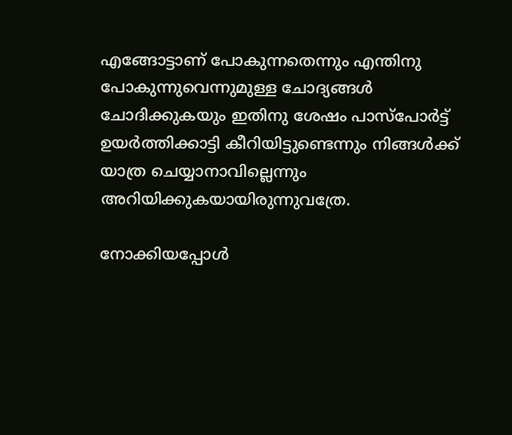എങ്ങോട്ടാണ് പോകുന്നതെന്നും എന്തിനു പോകുന്നുവെന്നുമുള്ള ചോദ്യങ്ങള്‍ ചോദിക്കുകയും ഇതിനു ശേഷം പാസ്‌പോര്‍ട്ട് ഉയര്‍ത്തിക്കാട്ടി കീറിയിട്ടുണ്ടെന്നും നിങ്ങള്‍ക്ക് യാത്ര ചെയ്യാനാവില്ലെന്നും അറിയിക്കുകയായിരുന്നുവത്രേ.

നോക്കിയപ്പോള്‍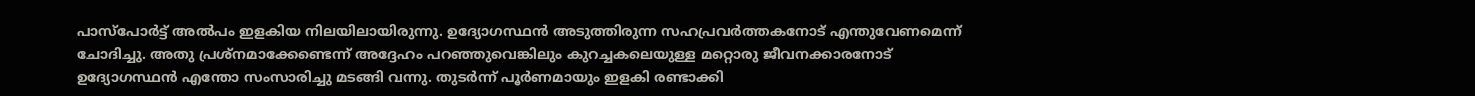പാസ്‌പോര്‍ട്ട് അല്‍പം ഇളകിയ നിലയിലായിരുന്നു. ഉദ്യോഗസ്ഥന്‍ അടുത്തിരുന്ന സഹപ്രവര്‍ത്തകനോട് എന്തുവേണമെന്ന് ചോദിച്ചു. അതു പ്രശ്‌നമാക്കേണ്ടെന്ന് അദ്ദേഹം പറഞ്ഞുവെങ്കിലും കുറച്ചകലെയുള്ള മറ്റൊരു ജീവനക്കാരനോട് ഉദ്യോഗസ്ഥന്‍ എന്തോ സംസാരിച്ചു മടങ്ങി വന്നു. തുടര്‍ന്ന് പൂര്‍ണമായും ഇളകി രണ്ടാക്കി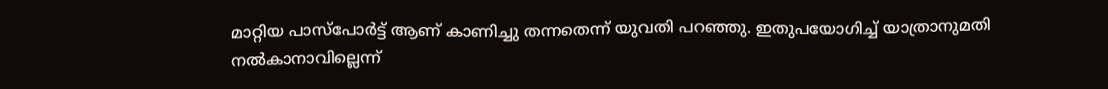മാറ്റിയ പാസ്‌പോര്‍ട്ട് ആണ് കാണിച്ചു തന്നതെന്ന് യുവതി പറഞ്ഞു. ഇതുപയോഗിച്ച് യാത്രാനുമതി നല്‍കാനാവില്ലെന്ന്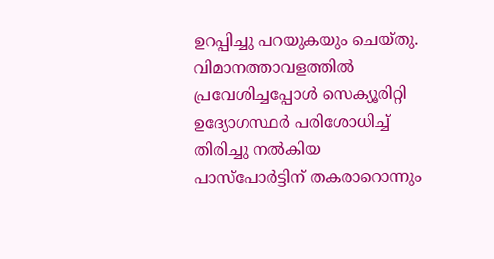ഉറപ്പിച്ചു പറയുകയും ചെയ്തു. വിമാനത്താവളത്തില്‍ പ്രവേശിച്ചപ്പോള്‍ സെക്യൂരിറ്റി ഉദ്യോഗസ്ഥര്‍ പരിശോധിച്ച് തിരിച്ചു നല്‍കിയ പാസ്‌പോര്‍ട്ടിന് തകരാറൊന്നും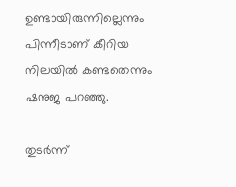ഉണ്ടായിരുന്നില്ലെന്നും പിന്നീടാണ് കീറിയ നിലയില്‍ കണ്ടതെന്നും ഷനുജ പറഞ്ഞു.

തുടര്‍ന്ന്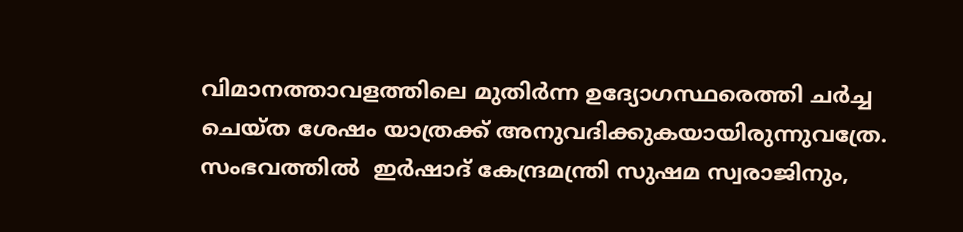വിമാനത്താവളത്തിലെ മുതിര്‍ന്ന ഉദ്യോഗസ്ഥരെത്തി ചര്‍ച്ച ചെയ്ത ശേഷം യാത്രക്ക് അനുവദിക്കുകയായിരുന്നുവത്രേ. സംഭവത്തില്‍  ഇര്‍ഷാദ് കേന്ദ്രമന്ത്രി സുഷമ സ്വരാജിനും,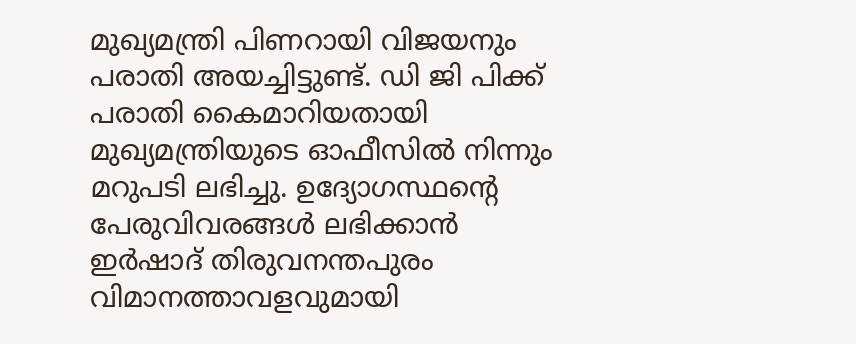മുഖ്യമന്ത്രി പിണറായി വിജയനും പരാതി അയച്ചിട്ടുണ്ട്. ഡി ജി പിക്ക് പരാതി കൈമാറിയതായി മുഖ്യമന്ത്രിയുടെ ഓഫീസില്‍ നിന്നും മറുപടി ലഭിച്ചു. ഉദ്യോഗസ്ഥന്റെ പേരുവിവരങ്ങള്‍ ലഭിക്കാന്‍ ഇര്‍ഷാദ് തിരുവനന്തപുരം വിമാനത്താവളവുമായി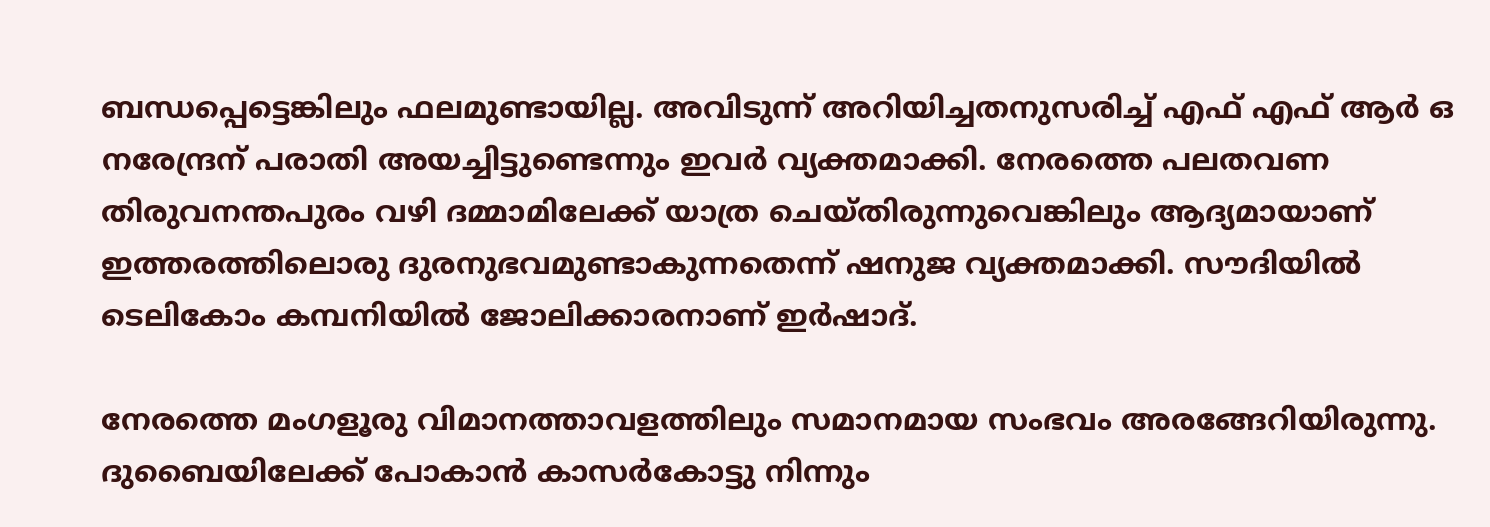ബന്ധപ്പെട്ടെങ്കിലും ഫലമുണ്ടായില്ല. അവിടുന്ന് അറിയിച്ചതനുസരിച്ച് എഫ് എഫ് ആര്‍ ഒ നരേന്ദ്രന് പരാതി അയച്ചിട്ടുണ്ടെന്നും ഇവര്‍ വ്യക്തമാക്കി. നേരത്തെ പലതവണ തിരുവനന്തപുരം വഴി ദമ്മാമിലേക്ക് യാത്ര ചെയ്തിരുന്നുവെങ്കിലും ആദ്യമായാണ് ഇത്തരത്തിലൊരു ദുരനുഭവമുണ്ടാകുന്നതെന്ന് ഷനുജ വ്യക്തമാക്കി. സൗദിയില്‍ ടെലികോം കമ്പനിയില്‍ ജോലിക്കാരനാണ് ഇര്‍ഷാദ്.

നേരത്തെ മംഗളൂരു വിമാനത്താവളത്തിലും സമാനമായ സംഭവം അരങ്ങേറിയിരുന്നു. ദുബൈയിലേക്ക് പോകാന്‍ കാസര്‍കോട്ടു നിന്നും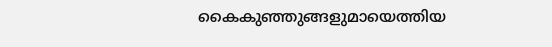കൈകുഞ്ഞുങ്ങളുമായെത്തിയ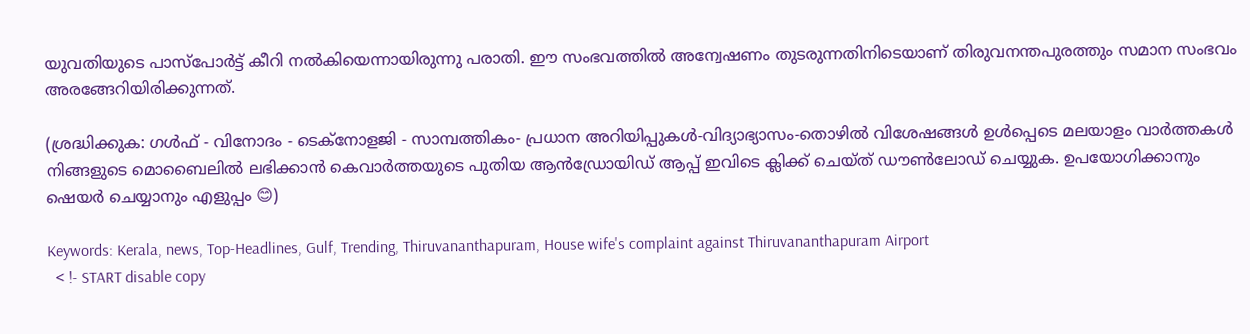യുവതിയുടെ പാസ്‌പോര്‍ട്ട് കീറി നല്‍കിയെന്നായിരുന്നു പരാതി. ഈ സംഭവത്തില്‍ അന്വേഷണം തുടരുന്നതിനിടെയാണ് തിരുവനന്തപുരത്തും സമാന സംഭവം അരങ്ങേറിയിരിക്കുന്നത്.

(ശ്രദ്ധിക്കുക: ഗൾഫ് - വിനോദം - ടെക്നോളജി - സാമ്പത്തികം- പ്രധാന അറിയിപ്പുകൾ-വിദ്യാഭ്യാസം-തൊഴിൽ വിശേഷങ്ങൾ ഉൾപ്പെടെ മലയാളം വാർത്തകൾ നിങ്ങളുടെ മൊബൈലിൽ ലഭിക്കാൻ കെവാർത്തയുടെ പുതിയ ആൻഡ്രോയിഡ് ആപ്പ് ഇവിടെ ക്ലിക്ക് ചെയ്ത് ഡൗൺലോഡ് ചെയ്യുക. ഉപയോഗിക്കാനും ഷെയർ ചെയ്യാനും എളുപ്പം 😊)

Keywords: Kerala, news, Top-Headlines, Gulf, Trending, Thiruvananthapuram, House wife's complaint against Thiruvananthapuram Airport
  < !- START disable copy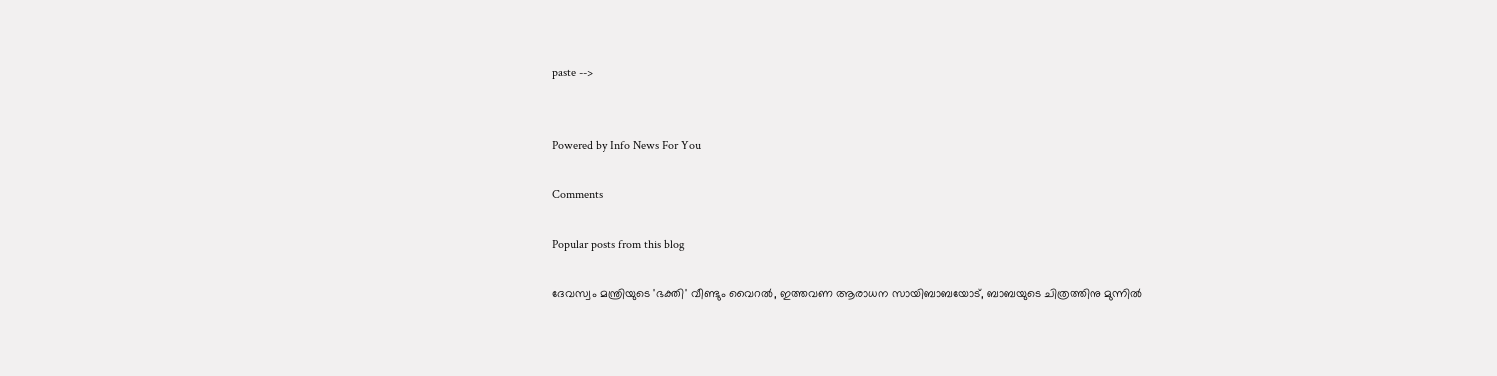paste -->


Powered by Info News For You

Comments

Popular posts from this blog

ദേവസ്വം മന്ത്രിയുടെ 'ഭക്തി' വീണ്ടും വൈറല്‍, ഇത്തവണ ആരാധന സായിബാബയോട്, ബാബയുടെ ചിത്രത്തിനു മുന്നില്‍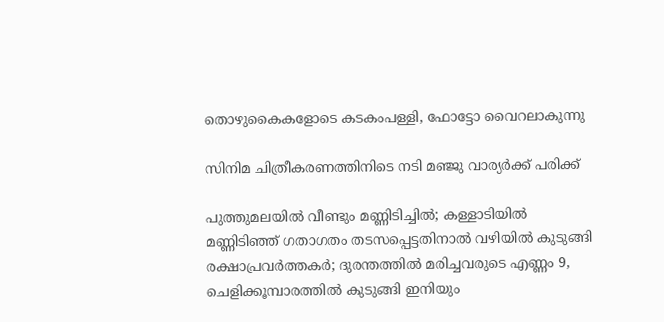തൊഴുകൈകളോടെ കടകംപള്ളി, ഫോട്ടോ വൈറലാകുന്നു

സിനിമ ചിത്രീകരണത്തിനിടെ നടി മഞ്ജു വാര്യര്‍ക്ക് പരിക്ക്

പുത്തുമലയില്‍ വീണ്ടും മണ്ണിടിച്ചില്‍; കള്ളാടിയില്‍ മണ്ണിടിഞ്ഞ് ഗതാഗതം തടസപ്പെട്ടതിനാല്‍ വഴിയില്‍ കുടുങ്ങി രക്ഷാപ്രവര്‍ത്തകര്‍; ദുരന്തത്തില്‍ മരിച്ചവരുടെ എണ്ണം 9, ചെളിക്കൂമ്പാരത്തില്‍ കുടുങ്ങി ഇനിയും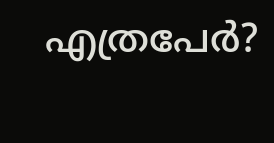എത്രപേര്‍?